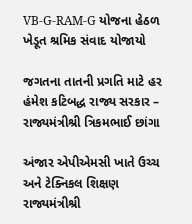VB-G-RAM-G યોજના હેઠળ ખેડૂત શ્રમિક સંવાદ યોજાયો

જગતના તાતની પ્રગતિ માટે હર હંમેશ કટિબદ્ધ રાજ્ય સરકાર – રાજ્યમંત્રીશ્રી ત્રિકમભાઈ છાંગા

અંજાર એપીએમસી ખાતે ઉચ્ચ અને ટેક્નિકલ શિક્ષણ રાજ્યમંત્રીશ્રી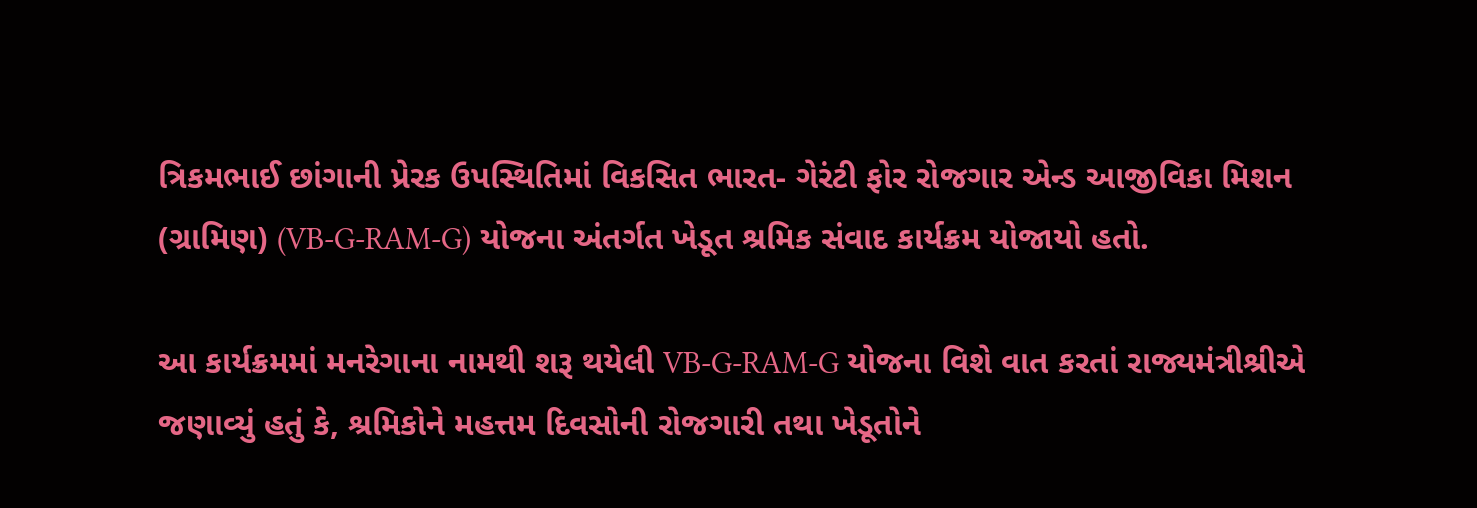ત્રિકમભાઈ છાંગાની પ્રેરક ઉપસ્થિતિમાં વિકસિત ભારત- ગેરંટી ફોર રોજગાર એન્ડ આજીવિકા મિશન (ગ્રામિણ) (VB-G-RAM-G) યોજના અંતર્ગત ખેડૂત શ્રમિક સંવાદ કાર્યક્રમ યોજાયો હતો.

આ કાર્યક્રમમાં મનરેગાના નામથી શરૂ થયેલી VB-G-RAM-G યોજના વિશે વાત કરતાં રાજ્યમંત્રીશ્રીએ જણાવ્યું હતું કે, શ્રમિકોને મહત્તમ દિવસોની રોજગારી તથા ખેડૂતોને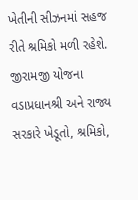ખેતીની સીઝનમાં સહજ રીતે શ્રમિકો મળી રહેશે. જીરામજી યોજના વડાપ્રધાનશ્રી અને રાજ્ય સરકારે ખેડૂતો, શ્રમિકો,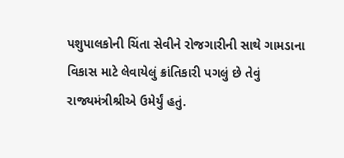પશુપાલકોની ચિંતા સેવીને રોજગારીની સાથે ગામડાના વિકાસ માટે લેવાયેલું ક્રાંતિકારી પગલું છે તેવું રાજ્યમંત્રીશ્રીએ ઉમેર્યું હતું.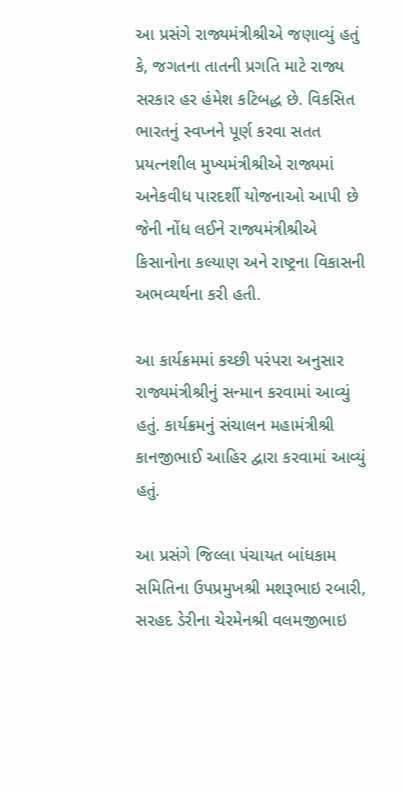આ પ્રસંગે રાજ્યમંત્રીશ્રીએ જણાવ્યું હતું કે, જગતના તાતની પ્રગતિ માટે રાજ્ય સરકાર હર હંમેશ કટિબદ્ધ છે. વિકસિત ભારતનું સ્વપ્નને પૂર્ણ કરવા સતત પ્રયત્નશીલ મુખ્યમંત્રીશ્રીએ રાજ્યમાં અનેકવીધ પારદર્શી યોજનાઓ આપી છે જેની નોંધ લઈને રાજ્યમંત્રીશ્રીએ કિસાનોના કલ્યાણ અને રાષ્ટ્રના વિકાસની અભવ્યર્થના કરી હતી.

આ કાર્યક્રમમાં કચ્છી પરંપરા અનુસાર રાજ્યમંત્રીશ્રીનું સન્માન કરવામાં આવ્યું હતું. કાર્યક્રમનું સંચાલન મહામંત્રીશ્રી કાનજીભાઈ આહિર દ્વારા કરવામાં આવ્યું હતું.

આ પ્રસંગે જિલ્લા પંચાયત બાંધકામ સમિતિના ઉપપ્રમુખશ્રી મશરૂભાઇ રબારી, સરહદ ડેરીના ચેરમેનશ્રી વલમજીભાઇ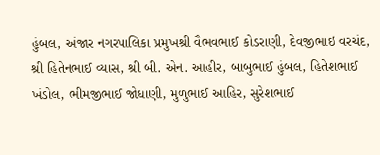હુંબલ, અંજાર નગરપાલિકા પ્રમુખશ્રી વૈભવભાઈ કોડરાણી, દેવજીભાઇ વરચંદ, શ્રી હિતેનભાઈ વ્યાસ, શ્રી બી. એન. આહીર, બાબુભાઈ હુંબલ, હિતેશભાઈ ખંડોલ, ભીમજીભાઈ જોધાણી, મુળુભાઈ આહિર, સુરેશભાઈ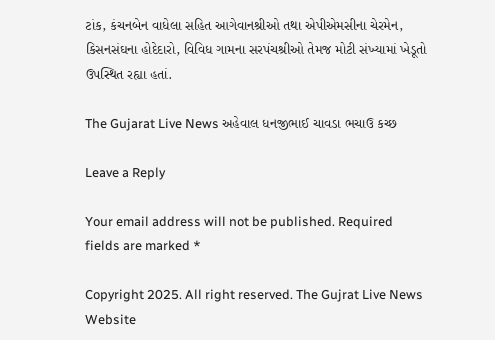ટાંક, કંચનબેન વાધેલા સહિત આગેવાનશ્રીઓ તથા એપીએમસીના ચેરમેન, કિસનસંઘના હોદેદારો, વિવિધ ગામના સરપંચશ્રીઓ તેમજ મોટી સંખ્યામાં ખેડૂતો ઉપસ્થિત રહ્યા હતાં.

The Gujarat Live News અહેવાલ ધનજીભાઈ ચાવડા ભચાઉ કચ્છ

Leave a Reply

Your email address will not be published. Required fields are marked *

Copyright 2025. All right reserved. The Gujrat Live News Website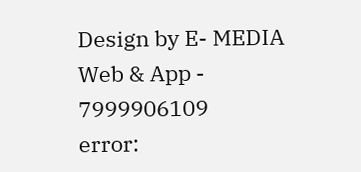Design by E- MEDIA Web & App - 7999906109
error: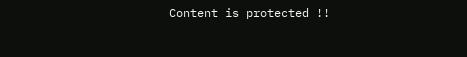Content is protected !!